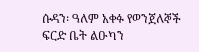ሱዳን፡ ዓለም አቀፉ የወንጀለኞች ፍርድ ቤት ልዑካን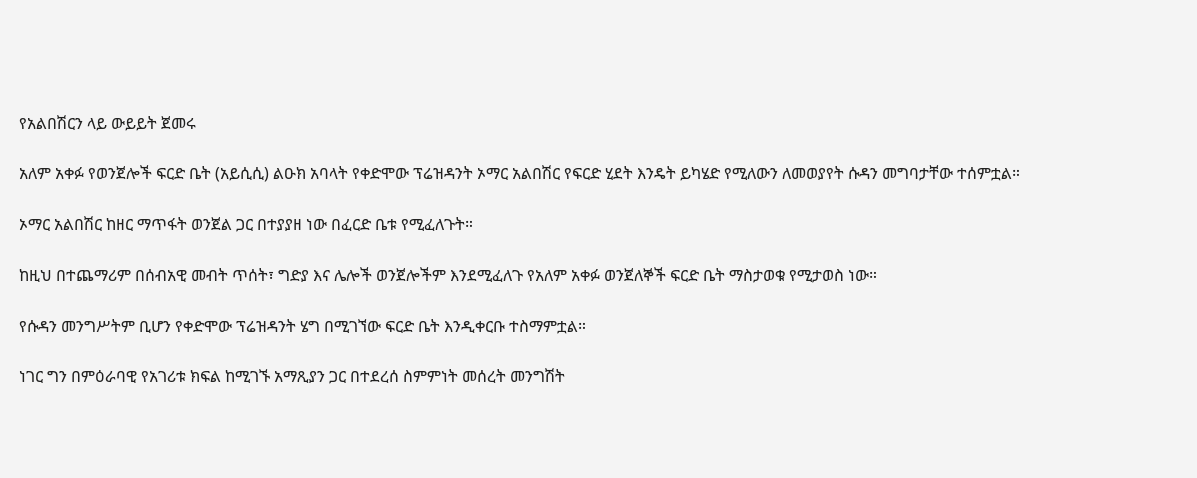የአልበሽርን ላይ ውይይት ጀመሩ

አለም አቀፉ የወንጀሎች ፍርድ ቤት (አይሲሲ) ልዑክ አባላት የቀድሞው ፕሬዝዳንት ኦማር አልበሽር የፍርድ ሂደት እንዴት ይካሄድ የሚለውን ለመወያየት ሱዳን መግባታቸው ተሰምቷል።

ኦማር አልበሽር ከዘር ማጥፋት ወንጀል ጋር በተያያዘ ነው በፈርድ ቤቱ የሚፈለጉት።

ከዚህ በተጨማሪም በሰብአዊ መብት ጥሰት፣ ግድያ እና ሌሎች ወንጀሎችም እንደሚፈለጉ የአለም አቀፉ ወንጀለኞች ፍርድ ቤት ማስታወቁ የሚታወስ ነው።

የሱዳን መንግሥትም ቢሆን የቀድሞው ፕሬዝዳንት ሄግ በሚገኘው ፍርድ ቤት እንዲቀርቡ ተስማምቷል።

ነገር ግን በምዕራባዊ የአገሪቱ ክፍል ከሚገኙ አማጺያን ጋር በተደረሰ ስምምነት መሰረት መንግሽት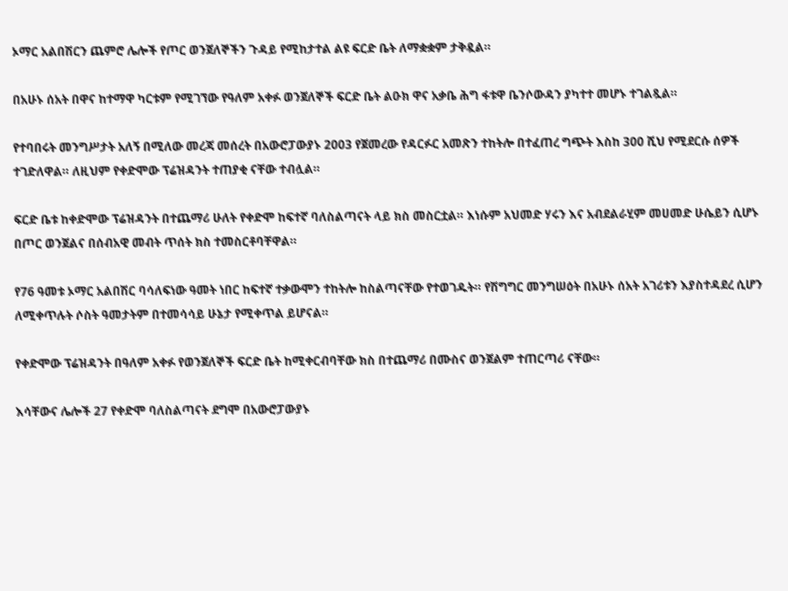ኦማር አልበሽርን ጨምሮ ሌሎች የጦር ወንጀለኞችን ጉዳይ የሚከታተል ልዩ ፍርድ ቤት ለማቋቋም ታቅዷል።

በአሁኑ ሰአት በዋና ከተማዋ ካርቱም የሚገኘው የዓለም አቀፉ ወንጀለኞች ፍርድ ቤት ልዑክ ዋና አቃቤ ሕግ ፋቱዋ ቤንሶውዳን ያካተተ መሆኑ ተገልጿል።

የተባበሩት መንግሥታት አለኝ በሚለው መረጃ መሰረት በአውሮፓውያኑ 2003 የጀመረው የዳርፉር አመጽን ተከትሎ በተፈጠረ ግጭት እስከ 300 ሺህ የሚደርሱ ሰዎች ተገድለዋል። ለዚህም የቀድሞው ፕሬዝዳንት ተጠያቂ ናቸው ተብሏል።

ፍርድ ቤቱ ከቀድሞው ፕሬዝዳንት በተጨማሪ ሁለት የቀድሞ ከፍተኛ ባለስልጣናት ላይ ክስ መስርቷል። እነሱም አህመድ ሃሩን እና አብደልራሂም መሀመድ ሁሴይን ሲሆኑ በጦር ወንጀልና በሰብአዊ መብት ጥሰት ክስ ተመስርቶባቸዋል።

የ76 ዓመቱ ኦማር አልበሽር ባሳለፍነው ዓመት ነበር ከፍተኛ ተቃውሞን ተከትሎ ከስልጣናቸው የተወገዱት። የሽግግር መንግሠዕት በአሁኑ ሰአት አገሪቱን እያስተዳደረ ሲሆን ለሚቀጥሉት ሶስት ዓመታትም በተመሳሳይ ሁኔታ የሚቀጥል ይሆናል።

የቀድሞው ፕሬዝዳንት በዓለም አቀፉ የወንጀለኞች ፍርድ ቤት ከሚቀርብባቸው ክስ በተጨማሪ በሙስና ወንጀልም ተጠርጣሪ ናቸው።

እሳቸውና ሌሎች 27 የቀድሞ ባለስልጣናት ደግሞ በአውሮፓውያኑ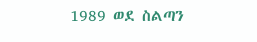1989 ወደ ስልጣን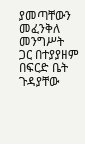ያመጣቸውን መፈንቅለ መንግሥት ጋር በተያያዘም በፍርድ ቤት ጉዳያቸው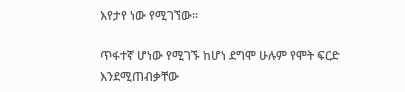እየታየ ነው የሚገኘው።

ጥፋተኛ ሆነው የሚገኙ ከሆነ ደግሞ ሁሉም የሞት ፍርድ እንደሚጠብቃቸው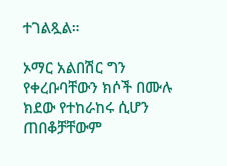ተገልጿል።

ኦማር አልበሽር ግን የቀረቡባቸውን ክሶች በሙሉ ክደው የተከራከሩ ሲሆን ጠበቆቻቸውም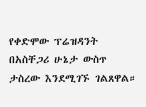የቀድሞው ፕሬዝዳንት በአስቸጋሪ ሁኔታ ውስጥ ታስረው እንደሚገኙ ገልጸዋል።